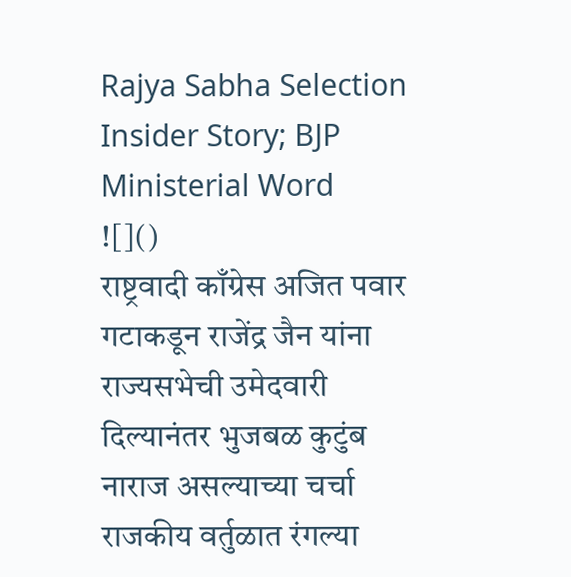Rajya Sabha Selection Insider Story; BJP Ministerial Word
![]()
राष्ट्रवादी काँग्रेस अजित पवार गटाकडून राजेंद्र जैन यांना राज्यसभेची उमेदवारी दिल्यानंतर भुजबळ कुटुंब नाराज असल्याच्या चर्चा राजकीय वर्तुळात रंगल्या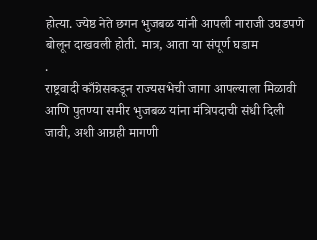होत्या. ज्येष्ठ नेते छगन भुजबळ यांनी आपली नाराजी उघडपणे बोलून दाखवली होती. मात्र, आता या संपूर्ण घडाम
.
राष्ट्रवादी काँग्रेसकडून राज्यसभेची जागा आपल्याला मिळावी आणि पुतण्या समीर भुजबळ यांना मंत्रिपदाची संधी दिली जावी, अशी आग्रही मागणी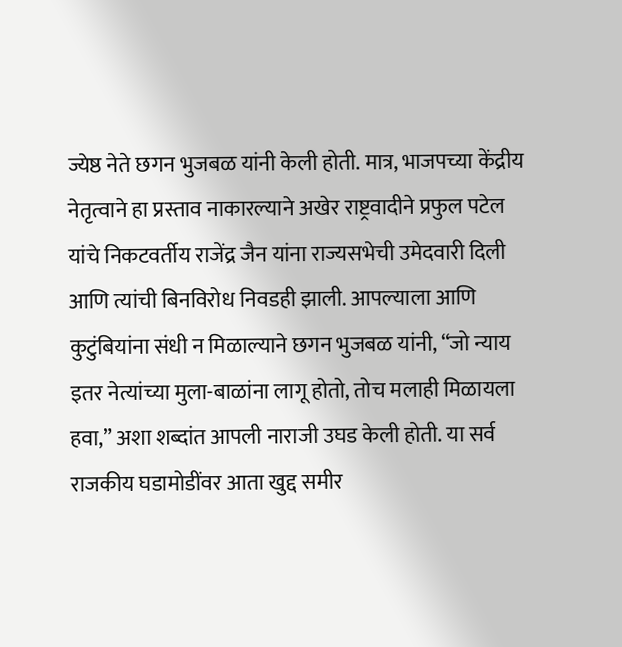ज्येष्ठ नेते छगन भुजबळ यांनी केली होती. मात्र, भाजपच्या केंद्रीय नेतृत्वाने हा प्रस्ताव नाकारल्याने अखेर राष्ट्रवादीने प्रफुल पटेल यांचे निकटवर्तीय राजेंद्र जैन यांना राज्यसभेची उमेदवारी दिली आणि त्यांची बिनविरोध निवडही झाली. आपल्याला आणि कुटुंबियांना संधी न मिळाल्याने छगन भुजबळ यांनी, “जो न्याय इतर नेत्यांच्या मुला-बाळांना लागू होतो, तोच मलाही मिळायला हवा,” अशा शब्दांत आपली नाराजी उघड केली होती. या सर्व राजकीय घडामोडींवर आता खुद्द समीर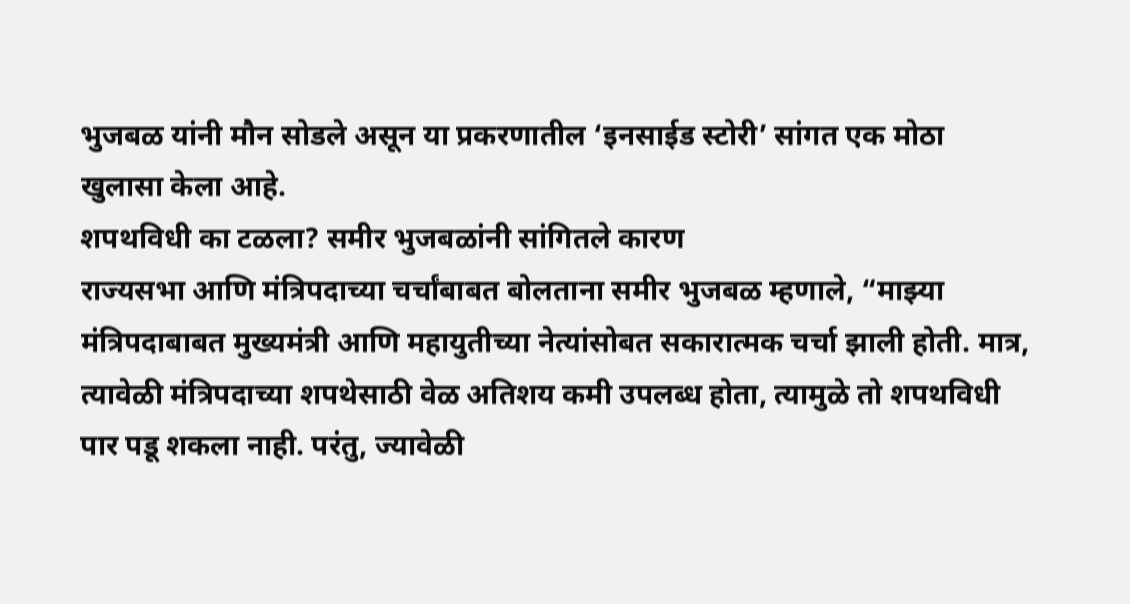भुजबळ यांनी मौन सोडले असून या प्रकरणातील ‘इनसाईड स्टोरी’ सांगत एक मोठा खुलासा केला आहे.
शपथविधी का टळला? समीर भुजबळांनी सांगितले कारण
राज्यसभा आणि मंत्रिपदाच्या चर्चांबाबत बोलताना समीर भुजबळ म्हणाले, “माझ्या मंत्रिपदाबाबत मुख्यमंत्री आणि महायुतीच्या नेत्यांसोबत सकारात्मक चर्चा झाली होती. मात्र, त्यावेळी मंत्रिपदाच्या शपथेसाठी वेळ अतिशय कमी उपलब्ध होता, त्यामुळे तो शपथविधी पार पडू शकला नाही. परंतु, ज्यावेळी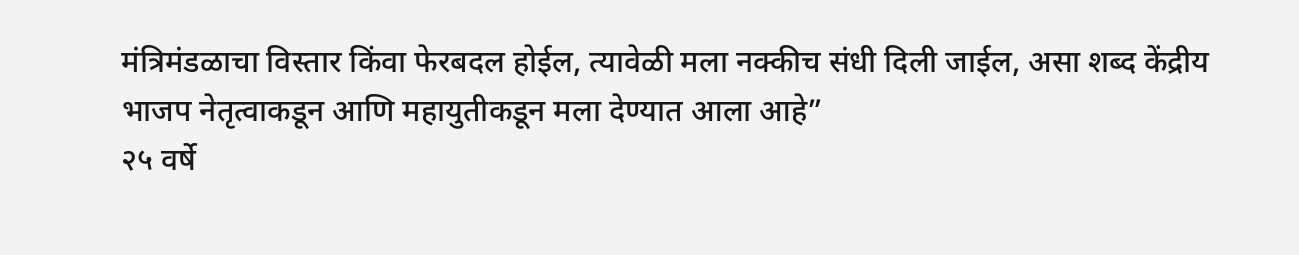मंत्रिमंडळाचा विस्तार किंवा फेरबदल होईल, त्यावेळी मला नक्कीच संधी दिली जाईल, असा शब्द केंद्रीय भाजप नेतृत्वाकडून आणि महायुतीकडून मला देण्यात आला आहे”
२५ वर्षे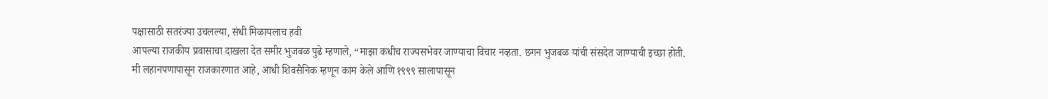पक्षासाठी सतरंज्या उचलल्या, संधी मिळायलाच हवी
आपल्या राजकीय प्रवासाचा दाखला देत समीर भुजबळ पुढे म्हणाले, “माझा कधीच राज्यसभेवर जाण्याचा विचार नव्हता. छगन भुजबळ यांची संसदेत जाण्याची इच्छा होती. मी लहानपणापासून राजकारणात आहे, आधी शिवसैनिक म्हणून काम केले आणि १९९९ सालापासून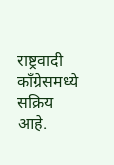राष्ट्रवादी काँग्रेसमध्ये सक्रिय आहे.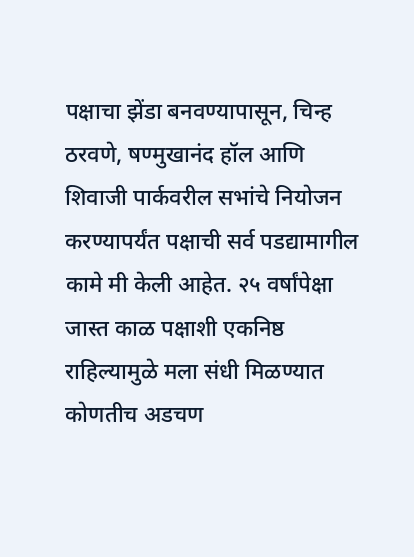पक्षाचा झेंडा बनवण्यापासून, चिन्ह ठरवणे, षण्मुखानंद हॉल आणि शिवाजी पार्कवरील सभांचे नियोजन करण्यापर्यंत पक्षाची सर्व पडद्यामागील कामे मी केली आहेत. २५ वर्षांपेक्षा जास्त काळ पक्षाशी एकनिष्ठ राहिल्यामुळे मला संधी मिळण्यात कोणतीच अडचण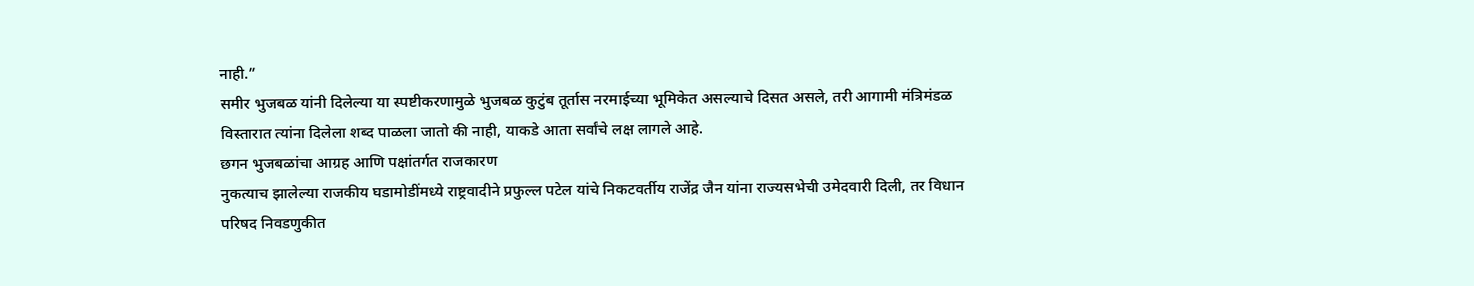नाही.”
समीर भुजबळ यांनी दिलेल्या या स्पष्टीकरणामुळे भुजबळ कुटुंब तूर्तास नरमाईच्या भूमिकेत असल्याचे दिसत असले, तरी आगामी मंत्रिमंडळ विस्तारात त्यांना दिलेला शब्द पाळला जातो की नाही, याकडे आता सर्वांचे लक्ष लागले आहे.
छगन भुजबळांचा आग्रह आणि पक्षांतर्गत राजकारण
नुकत्याच झालेल्या राजकीय घडामोडींमध्ये राष्ट्रवादीने प्रफुल्ल पटेल यांचे निकटवर्तीय राजेंद्र जैन यांना राज्यसभेची उमेदवारी दिली, तर विधान परिषद निवडणुकीत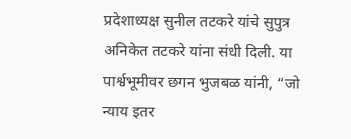प्रदेशाध्यक्ष सुनील तटकरे यांचे सुपुत्र अनिकेत तटकरे यांना संधी दिली. या पार्श्वभूमीवर छगन भुजबळ यांनी, “जो न्याय इतर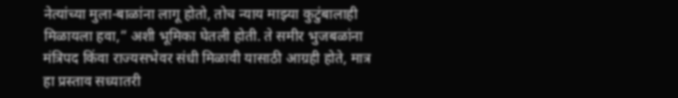नेत्यांच्या मुला-बाळांना लागू होतो, तोच न्याय माझ्या कुटुंबालाही मिळायला हवा,” अशी भूमिका घेतली होती. ते समीर भुजबळांना मंत्रिपद किंवा राज्यसभेवर संधी मिळावी यासाठी आग्रही होते, मात्र हा प्रस्ताव सध्यातरी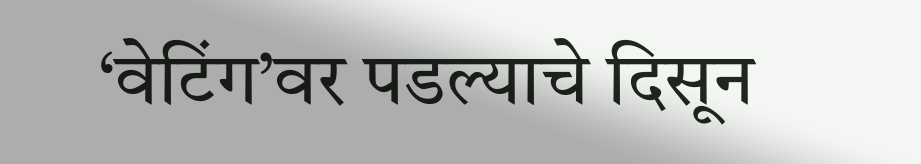‘वेटिंग’वर पडल्याचे दिसून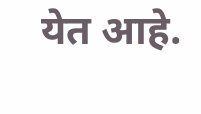येत आहे.